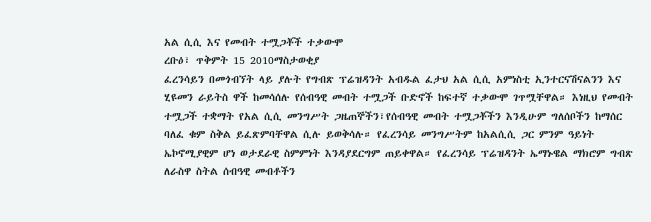አል ሲሲ እና የመብት ተሟጋቾች ተቃውሞ
ረቡዕ፣ ጥቅምት 15 2010ማስታወቂያ
ፈረንሳይን በመጎብኘት ላይ ያሉት የግብጽ ፕሬዝዳንት አብዱል ፈታህ አል ሲሲ አምነስቲ ኢንተርናሽናልንን እና ሂዩመን ራይትስ ዋች ከመሳሰሉ የሰብዓዊ መብት ተሟጋች ቡድኖች ከፍተኛ ተቃውሞ ገጥሟቸዋል። እነዚህ የመብት ተሟጋች ተቋማት የአል ሲሲ መንግሥት ጋዜጠኞችን፣የሰብዓዊ መብት ተሟጋቾችን እንዲሁም ግለሰቦችን ከማሰር ባለፈ ቁም ስቅል ይፈጽምባቸዋል ሲሉ ይወቅሳሉ። የፈረንሳይ መንግሥትም ከአልሲሲ ጋር ምንም ዓይነት ኤኮኖሚያዊም ሆነ ወታደራዊ ስምምነት እንዳያደርግም ጠይቀዋል። የፈረንሳይ ፕሬዝዳንት ኤማኑዌል ማክሮም ግብጽ ለራስዋ ስትል ሰብዓዊ መብቶችን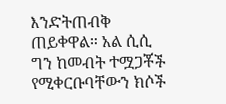እንድትጠብቅ ጠይቀዋል። አል ሲሲ ግን ከመብት ተሟጋቾች የሚቀርቡባቸውን ክሶች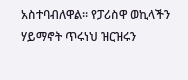አስተባብለዋል። የፓሪስዋ ወኪላችን ሃይማኖት ጥሩነህ ዝርዝሩን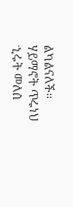ልካልናለች።
ሃይማኖት ጥሩነህ
ኂሩት መለሰ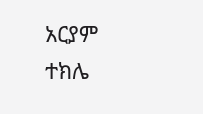አርያም ተክሌ